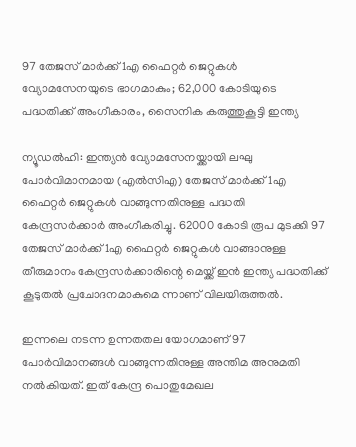97 തേജസ് മാര്‍ക്ക് 1എ ഫൈറ്റര്‍ ജെറ്റുകള്‍ വ്യോമസേനയുടെ ഭാഗമാകും; 62,000 കോടിയുടെ പദ്ധതിക്ക് അംഗീകാരം, സൈനിക കരുത്തുകൂട്ടി ഇന്ത്യ

ന്യൂഡല്‍ഹി: ഇന്ത്യന്‍ വ്യോമസേനയ്ക്കായി ലഘു പോര്‍വിമാനമായ (എല്‍സിഎ) തേജസ് മാര്‍ക്ക് 1എ ഫൈറ്റര്‍ ജെറ്റുകള്‍ വാങ്ങുന്നതിനുള്ള പദ്ധതി കേന്ദ്രസര്‍ക്കാര്‍ അംഗീകരിച്ചു. 62000 കോടി രൂപ മുടക്കി 97 തേജസ് മാര്‍ക്ക് 1എ ഫൈറ്റര്‍ ജെറ്റുകള്‍ വാങ്ങാനുള്ള തീരുമാനം കേന്ദ്രസര്‍ക്കാരിന്റെ മെയ്ക്ക് ഇന്‍ ഇന്ത്യ പദ്ധതിക്ക് കൂടുതല്‍ പ്രചോദനമാകുമെ ന്നാണ് വിലയിരുത്തല്‍.

ഇന്നലെ നടന്ന ഉന്നതതല യോഗമാണ് 97 പോര്‍വിമാനങ്ങള്‍ വാങ്ങുന്നതിനുള്ള അന്തിമ അനുമതി നല്‍കിയത്. ഇത് കേന്ദ്ര പൊതുമേഖല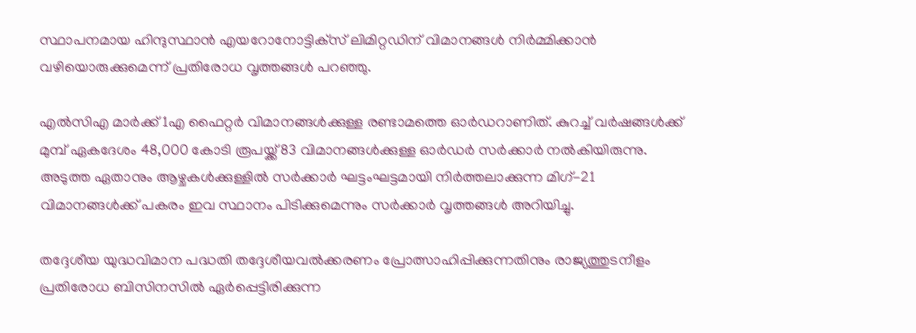സ്ഥാപനമായ ഹിന്ദുസ്ഥാന്‍ എയറോനോട്ടിക്‌സ് ലിമിറ്റഡിന് വിമാനങ്ങള്‍ നിര്‍മ്മിക്കാന്‍ വഴിയൊരുക്കുമെന്ന് പ്രതിരോധ വൃത്തങ്ങള്‍ പറഞ്ഞു.

എല്‍സിഎ മാര്‍ക്ക് 1എ ഫൈറ്റര്‍ വിമാനങ്ങള്‍ക്കുള്ള രണ്ടാമത്തെ ഓര്‍ഡറാണിത്. കുറച്ച് വര്‍ഷങ്ങള്‍ക്ക് മുമ്പ് ഏകദേശം 48,000 കോടി രൂപയ്ക്ക് 83 വിമാനങ്ങള്‍ക്കുള്ള ഓര്‍ഡര്‍ സര്‍ക്കാര്‍ നല്‍കിയിരുന്നു. അടുത്ത ഏതാനും ആഴ്ചകള്‍ക്കുള്ളില്‍ സര്‍ക്കാര്‍ ഘട്ടംഘട്ടമായി നിര്‍ത്തലാക്കുന്ന മിഗ്-21 വിമാനങ്ങള്‍ക്ക് പകരം ഇവ സ്ഥാനം പിടിക്കുമെന്നും സര്‍ക്കാര്‍ വൃത്തങ്ങള്‍ അറിയിച്ചു.

തദ്ദേശീയ യുദ്ധവിമാന പദ്ധതി തദ്ദേശീയവല്‍ക്കരണം പ്രോത്സാഹിപ്പിക്കുന്നതിനും രാജ്യത്തുടനീളം പ്രതിരോധ ബിസിനസില്‍ ഏര്‍പ്പെട്ടിരിക്കുന്ന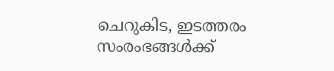ചെറുകിട, ഇടത്തരം സംരംഭങ്ങള്‍ക്ക്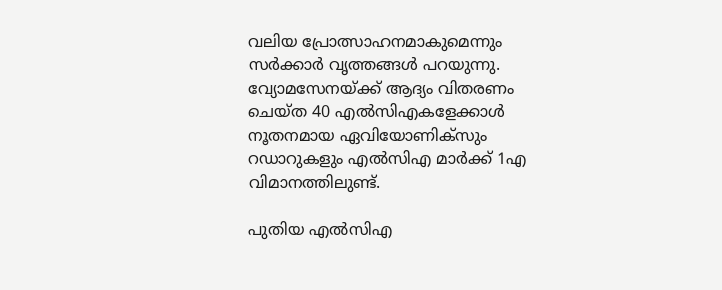വലിയ പ്രോത്സാഹനമാകുമെന്നും സര്‍ക്കാര്‍ വൃത്തങ്ങള്‍ പറയുന്നു. വ്യോമസേനയ്ക്ക് ആദ്യം വിതരണം ചെയ്ത 40 എല്‍സിഎകളേക്കാള്‍ നൂതനമായ ഏവിയോണിക്സും റഡാറുകളും എല്‍സിഎ മാര്‍ക്ക് 1എ വിമാനത്തിലുണ്ട്.

പുതിയ എല്‍സിഎ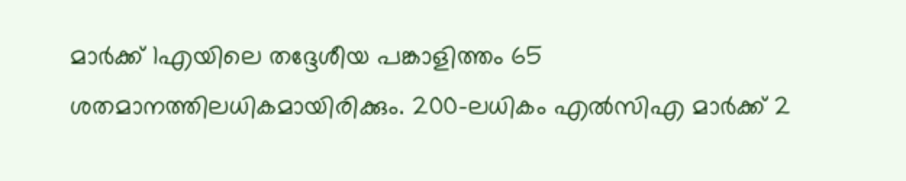മാര്‍ക്ക് 1എയിലെ തദ്ദേശീയ പങ്കാളിത്തം 65 ശതമാനത്തിലധികമായിരിക്കും. 200-ലധികം എല്‍സിഎ മാര്‍ക്ക് 2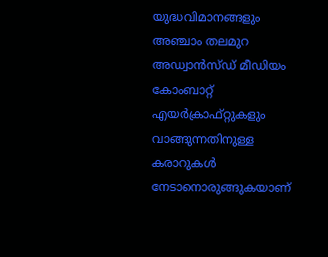യുദ്ധവിമാനങ്ങളും അഞ്ചാം തലമുറ അഡ്വാന്‍സ്ഡ് മീഡിയം കോംബാറ്റ് എയര്‍ക്രാഫ്റ്റുകളും വാങ്ങുന്നതിനുള്ള കരാറുകള്‍ നേടാനൊരുങ്ങുകയാണ്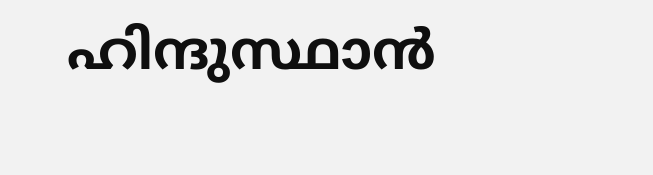ഹിന്ദുസ്ഥാന്‍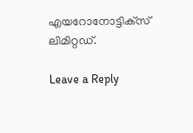എയറോനോട്ടിക്‌സ് ലിമിറ്റഡ്.

Leave a Reply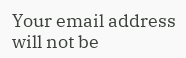Your email address will not be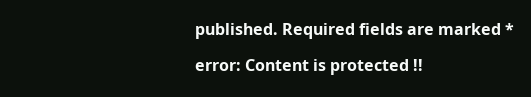published. Required fields are marked *

error: Content is protected !!